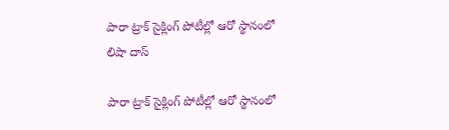పారా ట్రాక్ సైక్లింగ్ పోటీల్లో ఆరో స్థానంలో లిషా దాస్

పారా ట్రాక్ సైక్లింగ్ పోటీల్లో ఆరో స్థానంలో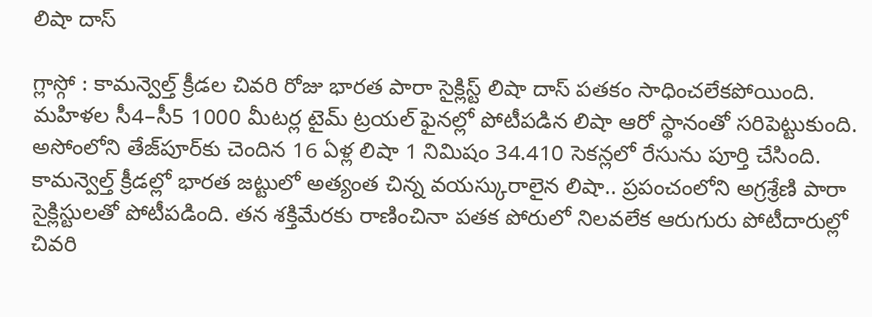లిషా దాస్

గ్లాస్గో : కామన్వెల్త్ క్రీడల చివరి రోజు భారత పారా సైక్లిస్ట్ లిషా దాస్ పతకం సాధించలేకపోయింది. మహిళల సీ4–సీ5 1000 మీటర్ల టైమ్ ట్రయల్ ఫైనల్లో పోటీపడిన లిషా ఆరో స్థానంతో సరిపెట్టుకుంది. అసోంలోని తేజ్‌‌‌‌పూర్‌‌‌‌కు చెందిన 16 ఏళ్ల లిషా 1 నిమిషం 34.410 సెకన్లలో రేసును పూర్తి చేసింది. కామన్వెల్త్ క్రీడల్లో భారత జట్టులో అత్యంత చిన్న వయస్కురాలైన లిషా.. ప్రపంచంలోని అగ్రశ్రేణి పారా సైక్లిస్టులతో పోటీపడింది. తన శక్తిమేరకు రాణించినా పతక పోరులో నిలవలేక ఆరుగురు పోటీదారుల్లో చివరి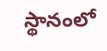స్థానంలో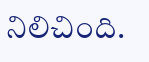నిలిచింది.